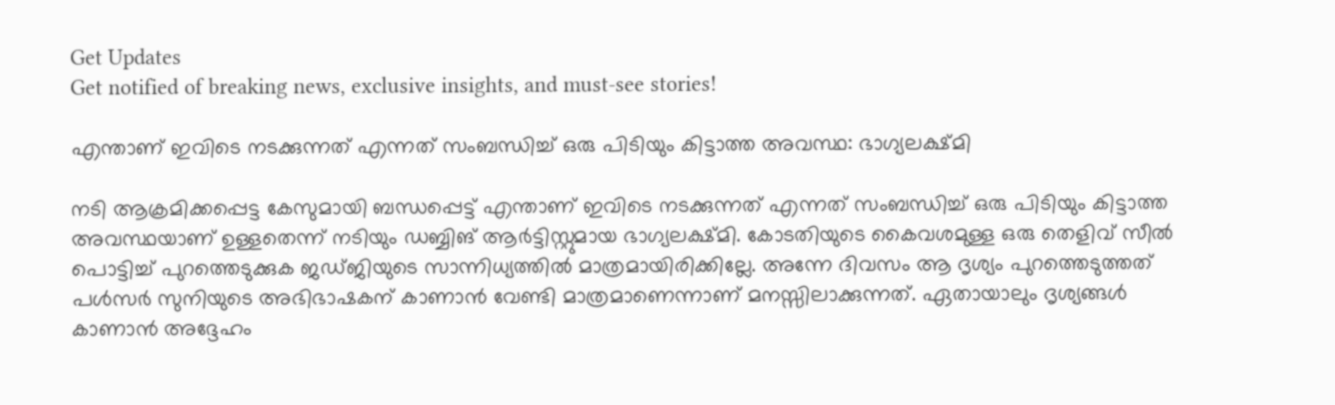Get Updates
Get notified of breaking news, exclusive insights, and must-see stories!

എന്താണ് ഇവിടെ നടക്കുന്നത് എന്നത് സംബന്ധിച്ച് ഒരു പിടിയും കിട്ടാത്ത അവസ്ഥ: ഭാഗ്യലക്ഷ്മി

നടി ആക്രമിക്കപ്പെട്ട കേസുമായി ബന്ധപ്പെട്ട് എന്താണ് ഇവിടെ നടക്കുന്നത് എന്നത് സംബന്ധിച്ച് ഒരു പിടിയും കിട്ടാത്ത അവസ്ഥയാണ് ഉള്ളതെന്ന് നടിയും ഡബ്ബിങ് ആർട്ടിസ്റ്റുമായ ഭാഗ്യലക്ഷ്മി. കോടതിയുടെ കൈവശമുള്ള ഒരു തെളിവ് സീല്‍ പൊട്ടിച്ച് പുറത്തെടുക്കുക ജഡ്ജിയുടെ സാന്നിധ്യത്തില്‍ മാത്രമായിരിക്കില്ലേ. അന്നേ ദിവസം ആ ദൃശ്യം പുറത്തെടുത്തത് പള്‍സർ സുനിയുടെ അഭിഭാഷകന് കാണാന്‍ വേണ്ടി മാത്രമാണെന്നാണ് മനസ്സിലാക്കുന്നത്. ഏതായാലും ദൃശ്യങ്ങള്‍ കാണാന്‍ അദ്ദേഹം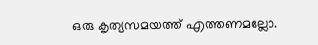ഒരു കൃത്യസമയത്ത് എത്തണമല്ലോ.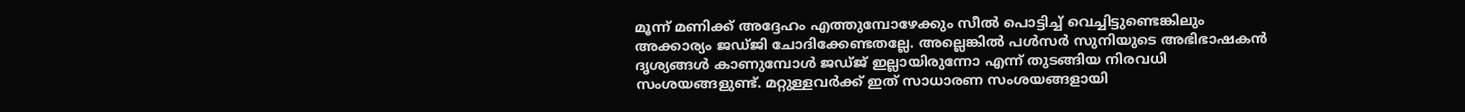മൂന്ന് മണിക്ക് അദ്ദേഹം എത്തുമ്പോഴേക്കും സീല്‍ പൊട്ടിച്ച് വെച്ചിട്ടുണ്ടെങ്കിലും അക്കാര്യം ജഡ്ജി ചോദിക്കേണ്ടതല്ലേ. അല്ലെങ്കില്‍ പള്‍സർ സുനിയുടെ അഭിഭാഷകന്‍ ദൃശ്യങ്ങള്‍ കാണുമ്പോള്‍ ജഡ്ജ് ഇല്ലായിരുന്നോ എന്ന് തുടങ്ങിയ നിരവധി സംശയങ്ങളുണ്ട്. മറ്റുള്ളവർക്ക് ഇത് സാധാരണ സംശയങ്ങളായി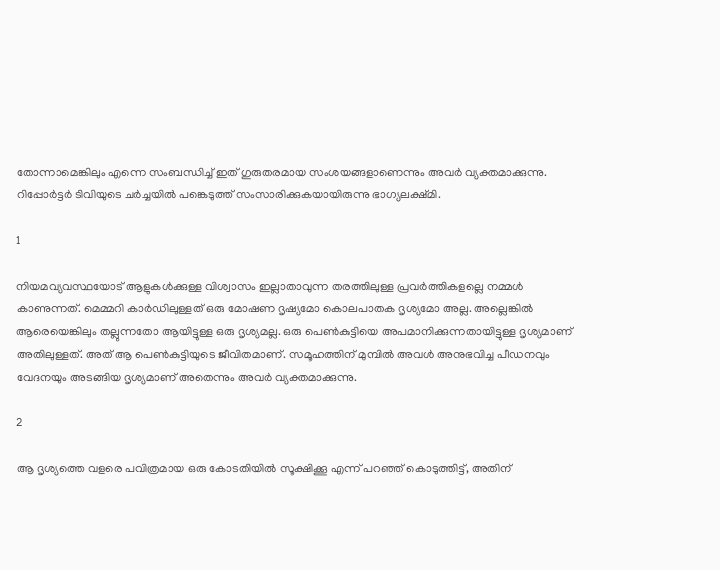തോന്നാമെങ്കിലും എന്നെ സംബന്ധിച്ച് ഇത് ഗുരുതരമായ സംശയങ്ങളാണെന്നും അവർ വ്യക്തമാക്കുന്നു. റിപ്പോർട്ടർ ടിവിയുടെ ചർച്ചയില്‍ പങ്കെടുത്ത് സംസാരിക്കുകയായിരുന്നു ഭാഗ്യലക്ഷ്മി.

1

നിയമവ്യവസ്ഥയോട് ആളുകള്‍ക്കുള്ള വിശ്വാസം ഇല്ലാതാവുന്ന തരത്തിലുള്ള പ്രവർത്തികളല്ലെ നമ്മള്‍ കാണുന്നത്. മെമ്മറി കാർഡിലുള്ളത് ഒരു മോഷണ ദൃഷ്യമോ കൊലപാതക ദൃശ്യമോ അല്ല. അല്ലെങ്കില്‍ ആരെയെങ്കിലും തല്ലുന്നതോ ആയിട്ടുള്ള ഒരു ദൃശ്യമല്ല. ഒരു പെണ്‍കുട്ടിയെ അപമാനിക്കുന്നതായിട്ടുള്ള ദൃശ്യമാണ് അതിലുള്ളത്. അത് ആ പെണ്‍കുട്ടിയുടെ ജീവിതമാണ്. സമൂഹത്തിന് മുമ്പില്‍ അവള്‍ അനുഭവിച്ച പീഡനവും വേദനയും അടങ്ങിയ ദൃശ്യമാണ് അതെന്നും അവർ വ്യക്തമാക്കുന്നു.

2

ആ ദൃശ്യത്തെ വളരെ പവിത്രമായ ഒരു കോടതിയില്‍ സൂക്ഷിക്കൂ എന്ന് പറഞ്ഞ് കൊടുത്തിട്ട്, അതിന്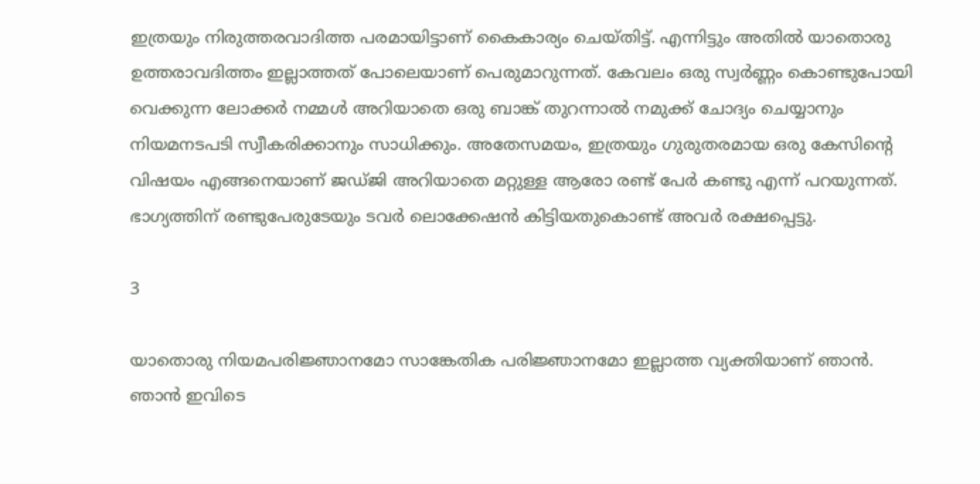ഇത്രയും നിരുത്തരവാദിത്ത പരമായിട്ടാണ് കൈകാര്യം ചെയ്തിട്ട്. എന്നിട്ടും അതില്‍ യാതൊരു ഉത്തരാവദിത്തം ഇല്ലാത്തത് പോലെയാണ് പെരുമാറുന്നത്. കേവലം ഒരു സ്വർണ്ണം കൊണ്ടുപോയി വെക്കുന്ന ലോക്കർ നമ്മള്‍ അറിയാതെ ഒരു ബാങ്ക് തുറന്നാല്‍ നമുക്ക് ചോദ്യം ചെയ്യാനും നിയമനടപടി സ്വീകരിക്കാനും സാധിക്കും. അതേസമയം, ഇത്രയും ഗുരുതരമായ ഒരു കേസിന്റെ വിഷയം എങ്ങനെയാണ് ജഡ്ജി അറിയാതെ മറ്റുള്ള ആരോ രണ്ട് പേർ കണ്ടു എന്ന് പറയുന്നത്. ഭാഗ്യത്തിന് രണ്ടുപേരുടേയും ടവർ ലൊക്കേഷന്‍ കിട്ടിയതുകൊണ്ട് അവർ രക്ഷപ്പെട്ടു.

3

യാതൊരു നിയമപരിജ്ഞാനമോ സാങ്കേതിക പരിജ്ഞാനമോ ഇല്ലാത്ത വ്യക്തിയാണ് ഞാന്‍. ഞാന്‍ ഇവിടെ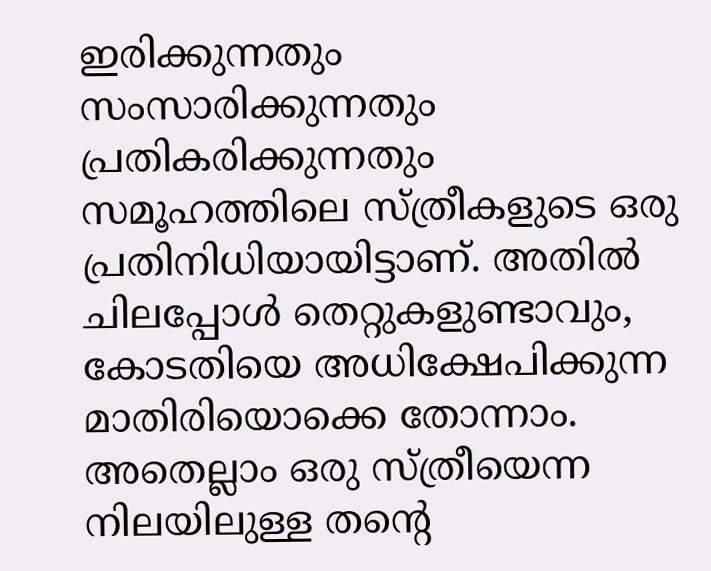ഇരിക്കുന്നതും സംസാരിക്കുന്നതും പ്രതികരിക്കുന്നതും സമൂഹത്തിലെ സ്ത്രീകളുടെ ഒരു പ്രതിനിധിയായിട്ടാണ്. അതില്‍ ചിലപ്പോള്‍ തെറ്റുകളുണ്ടാവും, കോടതിയെ അധിക്ഷേപിക്കുന്ന മാതിരിയൊക്കെ തോന്നാം. അതെല്ലാം ഒരു സ്ത്രീയെന്ന നിലയിലുള്ള തന്റെ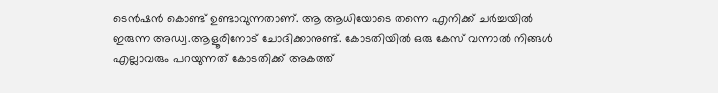ടെന്‍ഷന്‍ കൊണ്ട് ഉണ്ടാവുന്നതാണ്. ആ ആധിയോടെ തന്നെ എനിക്ക് ചർച്ചയില്‍ ഇരുന്ന അഡ്വ.ആളൂരിനോട് ചോദിക്കാനുണ്ട്. കോടതിയില്‍ ഒരു കേസ് വന്നാല്‍ നിങ്ങള്‍ എല്ലാവരും പറയുന്നത് കോടതിക്ക് അകത്ത്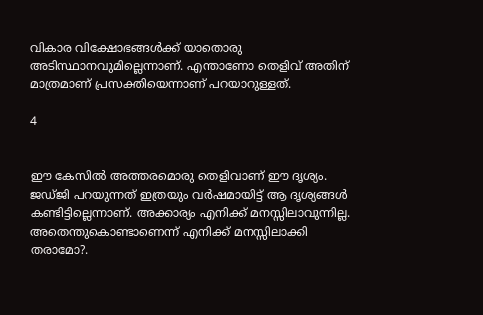വികാര വിക്ഷോഭങ്ങള്‍ക്ക് യാതൊരു അടിസ്ഥാനവുമില്ലെന്നാണ്. എന്താണോ തെളിവ് അതിന് മാത്രമാണ് പ്രസക്തിയെന്നാണ് പറയാറുള്ളത്.

4


ഈ കേസില്‍ അത്തരമൊരു തെളിവാണ് ഈ ദൃശ്യം. ജഡ്ജി പറയുന്നത് ഇത്രയും വർഷമായിട്ട് ആ ദൃശ്യങ്ങള്‍ കണ്ടിട്ടില്ലെന്നാണ്. അക്കാര്യം എനിക്ക് മനസ്സിലാവുന്നില്ല. അതെന്തുകൊണ്ടാണെന്ന് എനിക്ക് മനസ്സിലാക്കി തരാമോ?.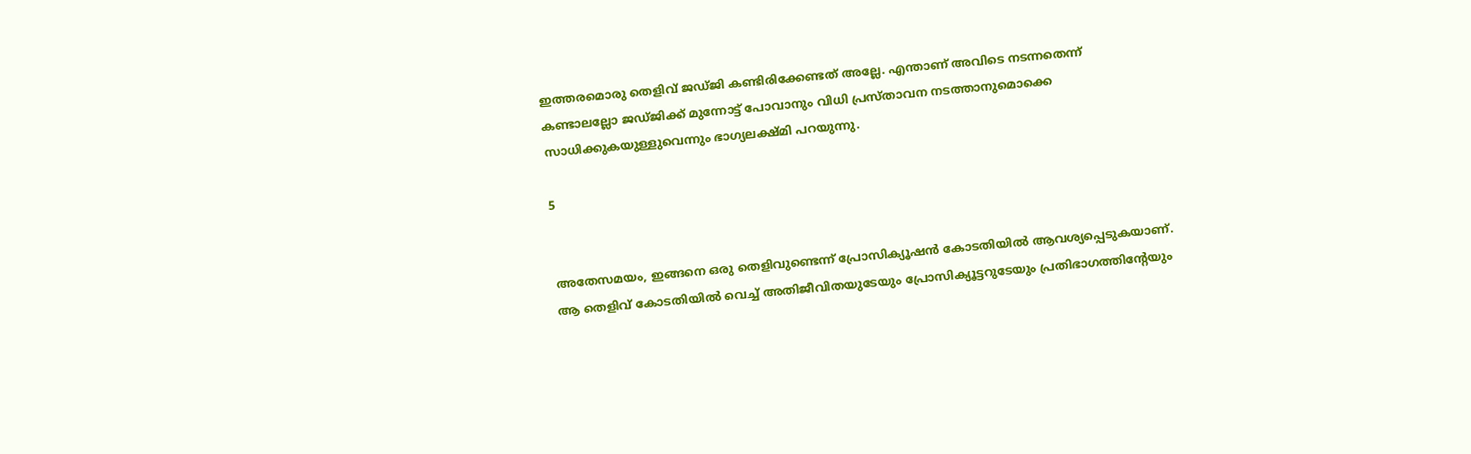ഇത്തരമൊരു തെളിവ് ജഡ്ജി കണ്ടിരിക്കേണ്ടത് അല്ലേ. എന്താണ് അവിടെ നടന്നതെന്ന് കണ്ടാലല്ലോ ജഡ്ജിക്ക് മുന്നോട്ട് പോവാനും വിധി പ്രസ്താവന നടത്താനുമൊക്കെ സാധിക്കുകയുള്ളുവെന്നും ഭാഗ്യലക്ഷ്മി പറയുന്നു.

5


അതേസമയം, ഇങ്ങനെ ഒരു തെളിവുണ്ടെന്ന് പ്രോസിക്യൂഷന്‍ കോടതിയില്‍ ആവശ്യപ്പെടുകയാണ്. ആ തെളിവ് കോടതിയില്‍ വെച്ച് അതിജീവിതയുടേയും പ്രോസിക്യൂട്ടറുടേയും പ്രതിഭാഗത്തിന്റേയും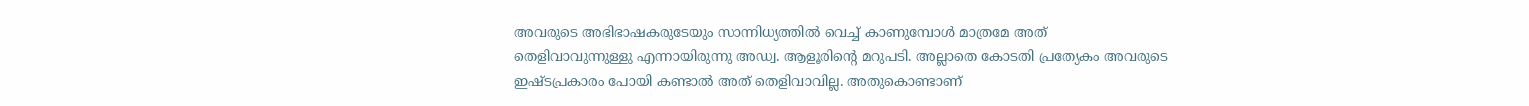അവരുടെ അഭിഭാഷകരുടേയും സാന്നിധ്യത്തില്‍ വെച്ച് കാണുമ്പോള്‍ മാത്രമേ അത് തെളിവാവുന്നുള്ളു എന്നായിരുന്നു അഡ്വ. ആളൂരിന്റെ മറുപടി. അല്ലാതെ കോടതി പ്രത്യേകം അവരുടെ ഇഷ്ടപ്രകാരം പോയി കണ്ടാല്‍ അത് തെളിവാവില്ല. അതുകൊണ്ടാണ്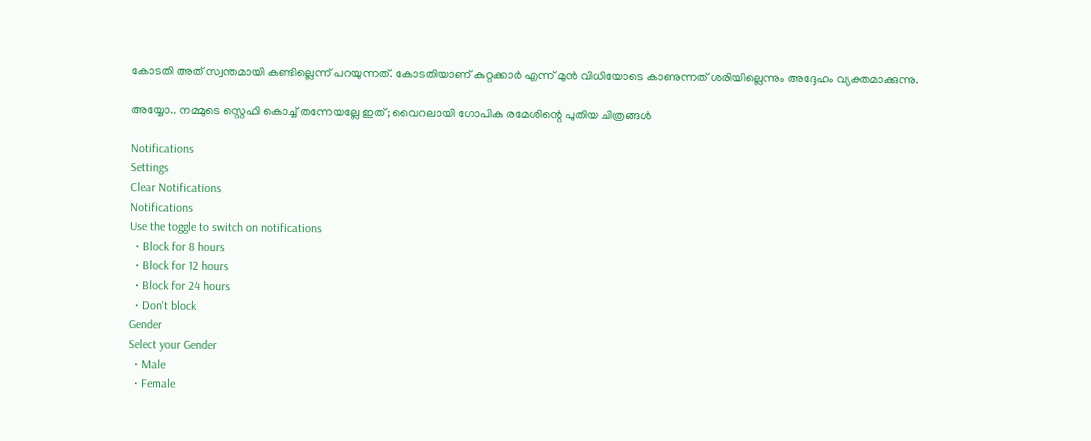കോടതി അത് സ്വന്തമായി കണ്ടില്ലെന്ന് പറയുന്നത്. കോടതിയാണ് കുറ്റക്കാർ എന്ന് മുന്‍ വിധിയോടെ കാണുന്നത് ശരിയില്ലെന്നും അദ്ദേഹം വ്യക്തമാക്കുന്നു.

അയ്യോ.. നമ്മുടെ സ്റ്റെഫി കൊച്ച് തന്നേയല്ലേ ഇത്; വൈറലായി ഗോപിക രമേശിന്റെ പുതിയ ചിത്രങ്ങള്‍

Notifications
Settings
Clear Notifications
Notifications
Use the toggle to switch on notifications
  • Block for 8 hours
  • Block for 12 hours
  • Block for 24 hours
  • Don't block
Gender
Select your Gender
  • Male
  • Female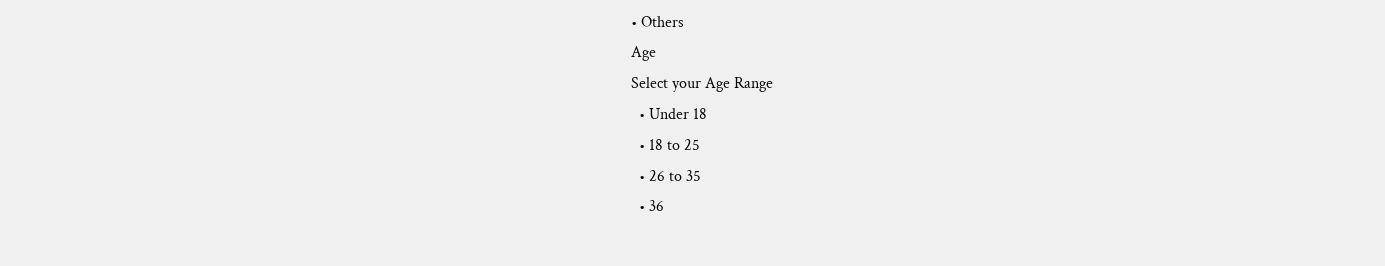• Others
Age
Select your Age Range
  • Under 18
  • 18 to 25
  • 26 to 35
  • 36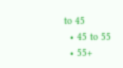to 45
  • 45 to 55
  • 55+